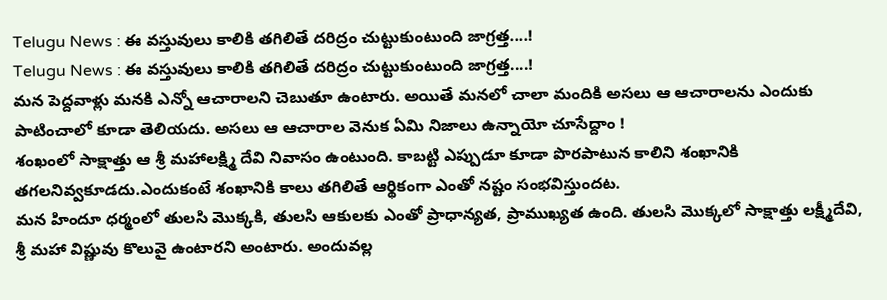Telugu News : ఈ వస్తువులు కాలికి తగిలితే దరిద్రం చుట్టుకుంటుంది జాగ్రత్త....!
Telugu News : ఈ వస్తువులు కాలికి తగిలితే దరిద్రం చుట్టుకుంటుంది జాగ్రత్త....!
మన పెద్దవాళ్లు మనకి ఎన్నో ఆచారాలని చెబుతూ ఉంటారు. అయితే మనలో చాలా మందికి అసలు ఆ ఆచారాలను ఎందుకు పాటించాలో కూడా తెలియదు. అసలు ఆ ఆచారాల వెనుక ఏమి నిజాలు ఉన్నాయో చూసేద్దాం !
శంఖంలో సాక్షాత్తు ఆ శ్రీ మహాలక్ష్మి దేవి నివాసం ఉంటుంది. కాబట్టి ఎప్పుడూ కూడా పొరపాటున కాలిని శంఖానికి తగలనివ్వకూడదు.ఎందుకంటే శంఖానికి కాలు తగిలితే ఆర్థికంగా ఎంతో నష్టం సంభవిస్తుందట.
మన హిందూ ధర్మంలో తులసి మొక్కకి, తులసి ఆకులకు ఎంతో ప్రాధాన్యత, ప్రాముఖ్యత ఉంది. తులసి మొక్కలో సాక్షాత్తు లక్ష్మీదేవి, శ్రీ మహా విష్ణువు కొలువై ఉంటారని అంటారు. అందువల్ల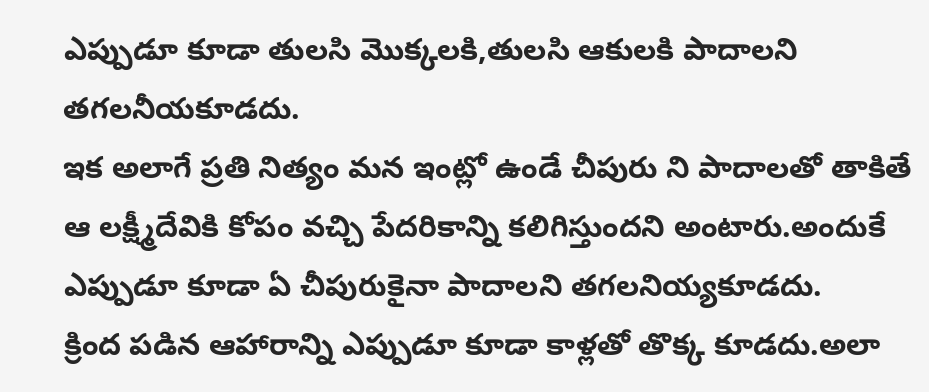ఎప్పుడూ కూడా తులసి మొక్కలకి,తులసి ఆకులకి పాదాలని తగలనీయకూడదు.
ఇక అలాగే ప్రతి నిత్యం మన ఇంట్లో ఉండే చీపురు ని పాదాలతో తాకితే ఆ లక్ష్మీదేవికి కోపం వచ్చి పేదరికాన్ని కలిగిస్తుందని అంటారు.అందుకే ఎప్పుడూ కూడా ఏ చీపురుకైనా పాదాలని తగలనియ్యకూడదు.
క్రింద పడిన ఆహారాన్ని ఎప్పుడూ కూడా కాళ్లతో తొక్క కూడదు.అలా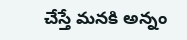చేస్తే మనకి అన్నం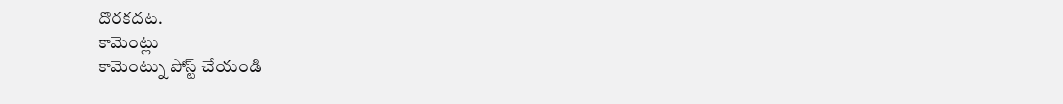దొరకదట.
కామెంట్లు
కామెంట్ను పోస్ట్ చేయండి